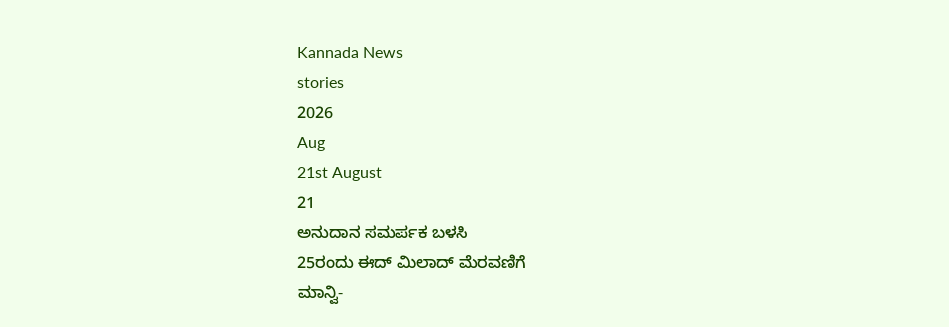Kannada News
stories
2026
Aug
21st August
21
ಅನುದಾನ ಸಮರ್ಪಕ ಬಳಸಿ
25ರಂದು ಈದ್ ಮಿಲಾದ್ ಮೆರವಣಿಗೆ
ಮಾನ್ವಿ-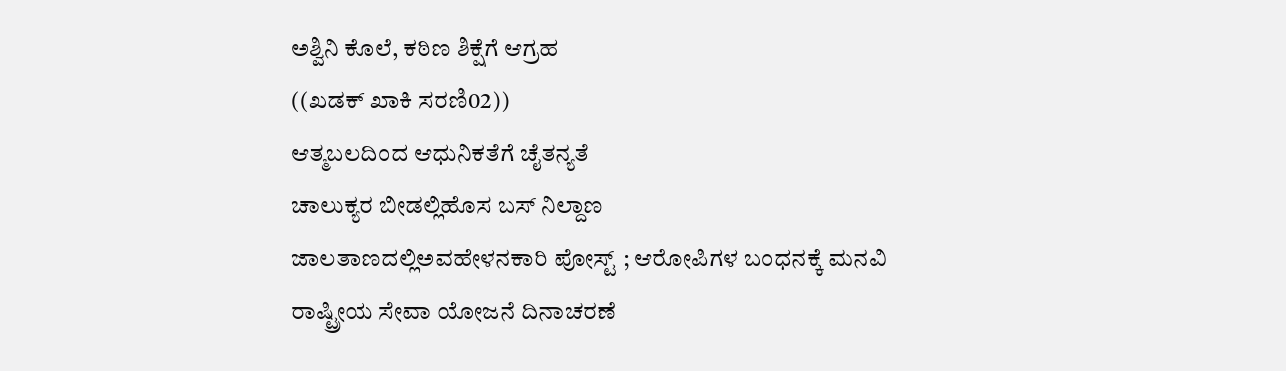ಅಶ್ವಿನಿ ಕೊಲೆ, ಕಠಿಣ ಶಿಕ್ಷೆಗೆ ಆಗ್ರಹ
((ಖಡಕ್ ಖಾಕಿ ಸರಣಿ02))
ಆತ್ಮಬಲದಿಂದ ಆಧುನಿಕತೆಗೆ ಚೈತನ್ಯತೆ
ಚಾಲುಕ್ಯರ ಬೀಡಲ್ಲಿಹೊಸ ಬಸ್ ನಿಲ್ದಾಣ
ಜಾಲತಾಣದಲ್ಲಿಅವಹೇಳನಕಾರಿ ಪೋಸ್ಟ್ ; ಆರೋಪಿಗಳ ಬಂಧನಕ್ಕೆ ಮನವಿ
ರಾಷ್ಟ್ರೀಯ ಸೇವಾ ಯೋಜನೆ ದಿನಾಚರಣೆ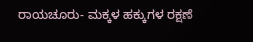ರಾಯಚೂರು- ಮಕ್ಕಳ ಹಕ್ಕುಗಳ ರಕ್ಷಣೆ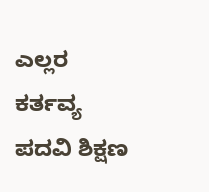ಎಲ್ಲರ ಕರ್ತವ್ಯ
ಪದವಿ ಶಿಕ್ಷಣ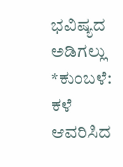ಭವಿಷ್ಯದ ಅಡಿಗಲ್ಲು
*ಕುಂಬಳೆ: ಕಳೆ ಆವರಿಸಿದ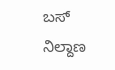ಬಸ್ ನಿಲ್ದಾಣ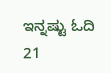ಇನ್ನಷ್ಟು ಓದಿ
21